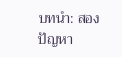บทนำ: สองปัญหา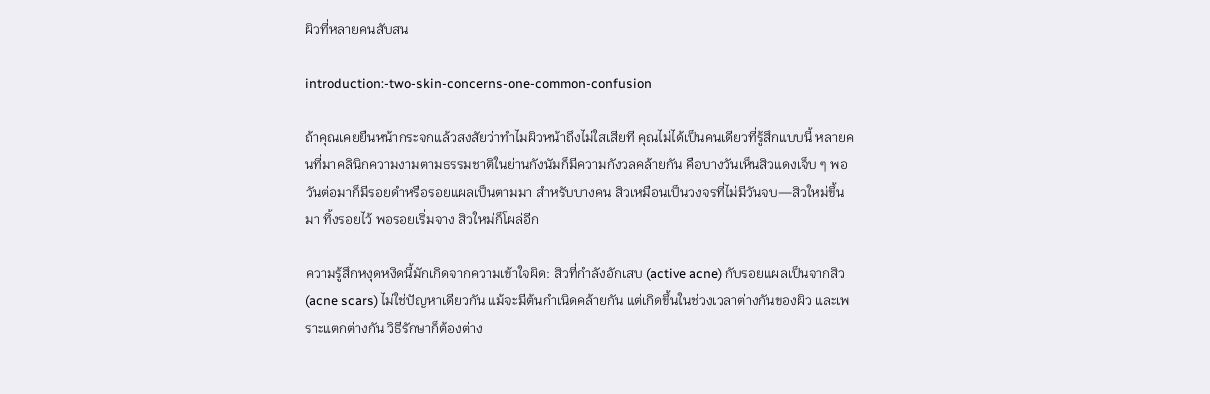ผิวที่หลายคนสับสน

introduction:-two-skin-concerns-one-common-confusion

ถ้าคุณเคยยืนหน้ากระจกแล้วสงสัยว่าทำไมผิวหน้าถึงไม่ใสเสียที คุณไม่ได้เป็นคนเดียวที่รู้สึกแบบนี้ หลายคนที่มาคลินิกความงามตามธรรมชาติในย่านกังนัมก็มีความกังวลคล้ายกัน คือบางวันเห็นสิวแดงเจ็บ ๆ พอวันต่อมาก็มีรอยดำหรือรอยแผลเป็นตามมา สำหรับบางคน สิวเหมือนเป็นวงจรที่ไม่มีวันจบ—สิวใหม่ขึ้นมา ทิ้งรอยไว้ พอรอยเริ่มจาง สิวใหม่ก็โผล่อีก

ความรู้สึกหงุดหงิดนี้มักเกิดจากความเข้าใจผิด: สิวที่กำลังอักเสบ (active acne) กับรอยแผลเป็นจากสิว (acne scars) ไม่ใช่ปัญหาเดียวกัน แม้จะมีต้นกำเนิดคล้ายกัน แต่เกิดขึ้นในช่วงเวลาต่างกันของผิว และเพราะแตกต่างกัน วิธีรักษาก็ต้องต่าง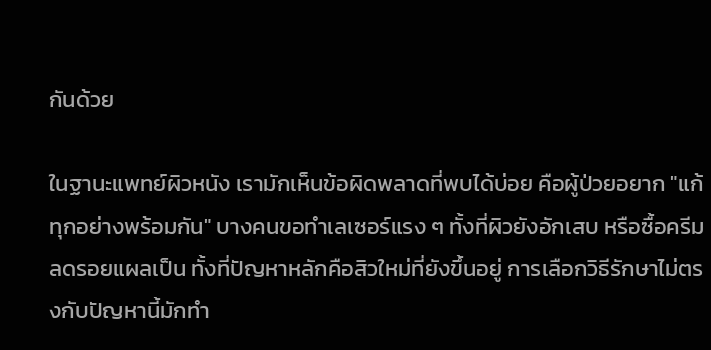กันด้วย

ในฐานะแพทย์ผิวหนัง เรามักเห็นข้อผิดพลาดที่พบได้บ่อย คือผู้ป่วยอยาก "แก้ทุกอย่างพร้อมกัน" บางคนขอทำเลเซอร์แรง ๆ ทั้งที่ผิวยังอักเสบ หรือซื้อครีมลดรอยแผลเป็น ทั้งที่ปัญหาหลักคือสิวใหม่ที่ยังขึ้นอยู่ การเลือกวิธีรักษาไม่ตรงกับปัญหานี้มักทำ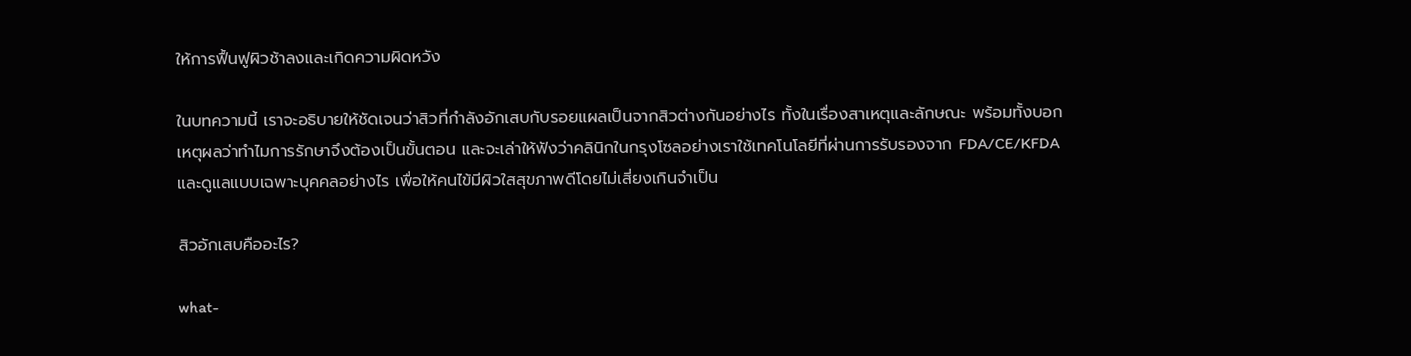ให้การฟื้นฟูผิวช้าลงและเกิดความผิดหวัง

ในบทความนี้ เราจะอธิบายให้ชัดเจนว่าสิวที่กำลังอักเสบกับรอยแผลเป็นจากสิวต่างกันอย่างไร ทั้งในเรื่องสาเหตุและลักษณะ พร้อมทั้งบอกเหตุผลว่าทำไมการรักษาจึงต้องเป็นขั้นตอน และจะเล่าให้ฟังว่าคลินิกในกรุงโซลอย่างเราใช้เทคโนโลยีที่ผ่านการรับรองจาก FDA/CE/KFDA และดูแลแบบเฉพาะบุคคลอย่างไร เพื่อให้คนไข้มีผิวใสสุขภาพดีโดยไม่เสี่ยงเกินจำเป็น

สิวอักเสบคืออะไร?

what-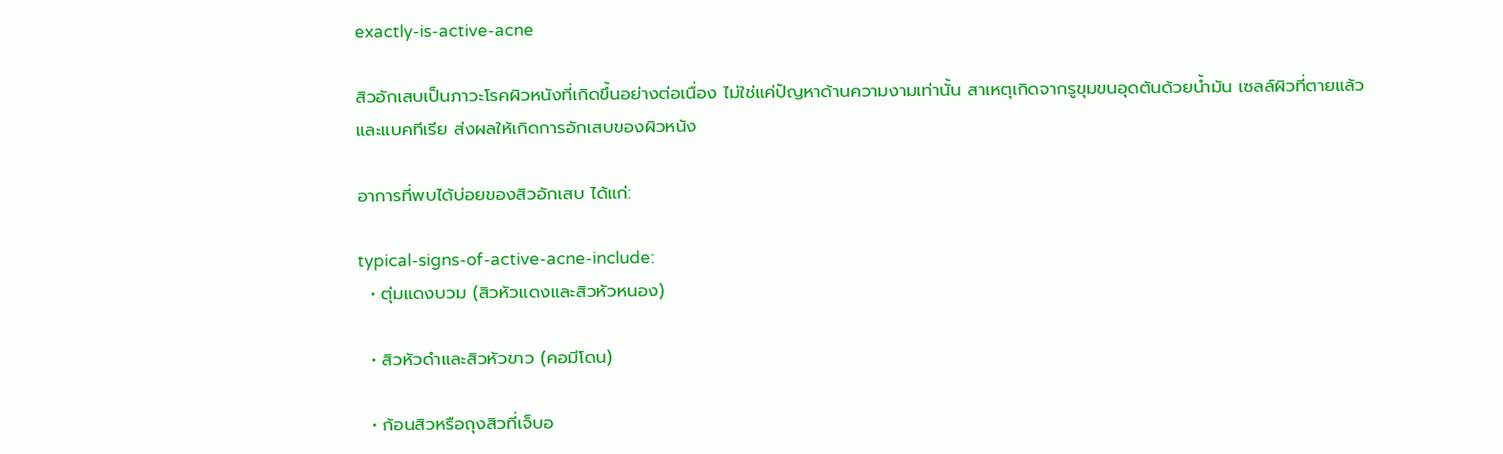exactly-is-active-acne

สิวอักเสบเป็นภาวะโรคผิวหนังที่เกิดขึ้นอย่างต่อเนื่อง ไม่ใช่แค่ปัญหาด้านความงามเท่านั้น สาเหตุเกิดจากรูขุมขนอุดตันด้วยน้ำมัน เซลล์ผิวที่ตายแล้ว และแบคทีเรีย ส่งผลให้เกิดการอักเสบของผิวหนัง

อาการที่พบได้บ่อยของสิวอักเสบ ได้แก่:

typical-signs-of-active-acne-include:
  • ตุ่มแดงบวม (สิวหัวแดงและสิวหัวหนอง)

  • สิวหัวดำและสิวหัวขาว (คอมีโดน)

  • ก้อนสิวหรือถุงสิวที่เจ็บอ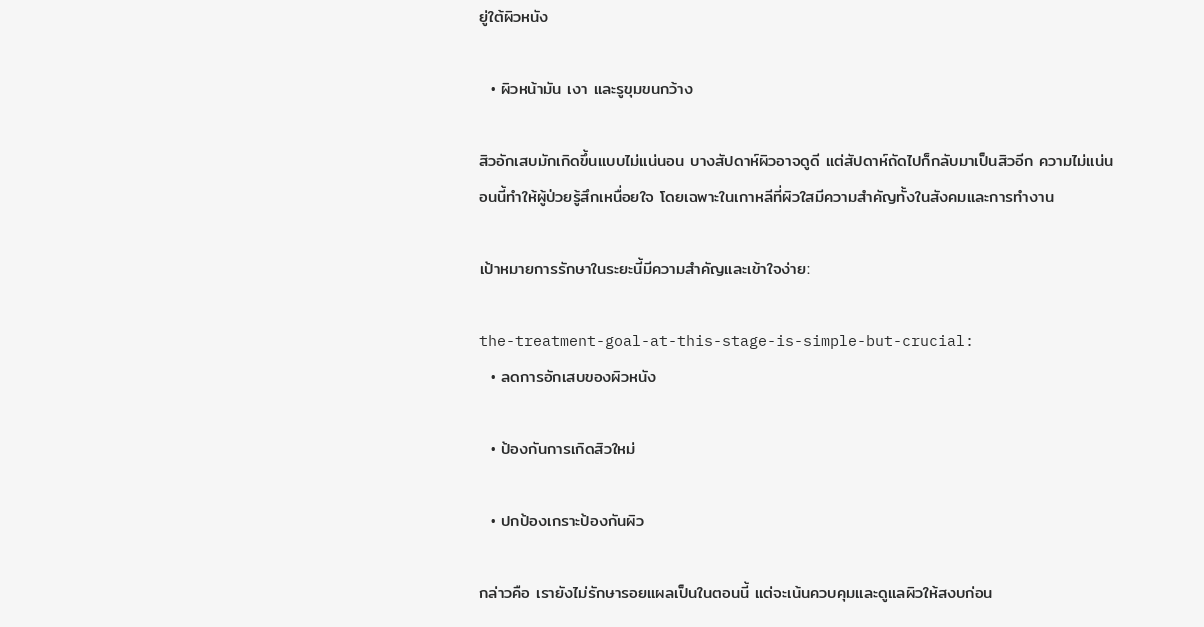ยู่ใต้ผิวหนัง

  • ผิวหน้ามัน เงา และรูขุมขนกว้าง

สิวอักเสบมักเกิดขึ้นแบบไม่แน่นอน บางสัปดาห์ผิวอาจดูดี แต่สัปดาห์ถัดไปก็กลับมาเป็นสิวอีก ความไม่แน่นอนนี้ทำให้ผู้ป่วยรู้สึกเหนื่อยใจ โดยเฉพาะในเกาหลีที่ผิวใสมีความสำคัญทั้งในสังคมและการทำงาน

เป้าหมายการรักษาในระยะนี้มีความสำคัญและเข้าใจง่าย:

the-treatment-goal-at-this-stage-is-simple-but-crucial:
  • ลดการอักเสบของผิวหนัง

  • ป้องกันการเกิดสิวใหม่

  • ปกป้องเกราะป้องกันผิว

กล่าวคือ เรายังไม่รักษารอยแผลเป็นในตอนนี้ แต่จะเน้นควบคุมและดูแลผิวให้สงบก่อน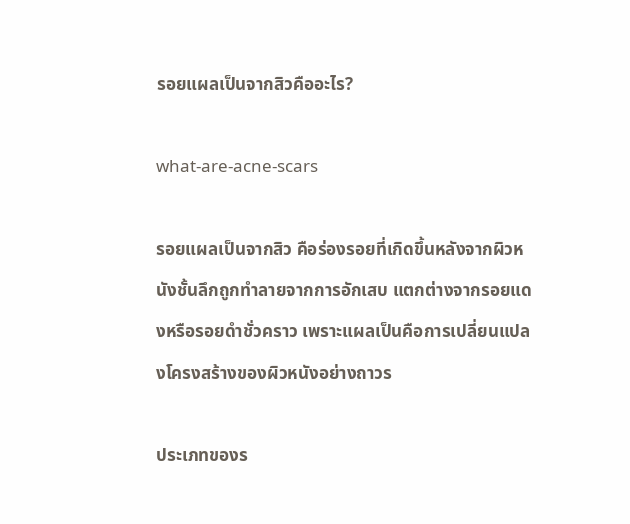รอยแผลเป็นจากสิวคืออะไร?

what-are-acne-scars

รอยแผลเป็นจากสิว คือร่องรอยที่เกิดขึ้นหลังจากผิวหนังชั้นลึกถูกทำลายจากการอักเสบ แตกต่างจากรอยแดงหรือรอยดำชั่วคราว เพราะแผลเป็นคือการเปลี่ยนแปลงโครงสร้างของผิวหนังอย่างถาวร

ประเภทของร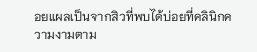อยแผลเป็นจากสิวที่พบได้บ่อยที่คลินิกความงามตาม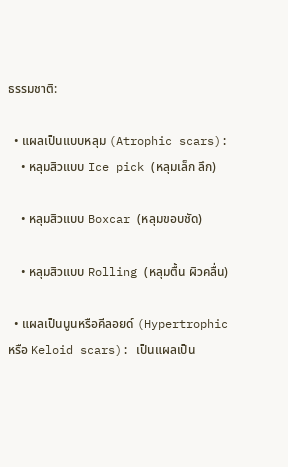ธรรมชาติ:

  • แผลเป็นแบบหลุม (Atrophic scars):
    • หลุมสิวแบบ Ice pick (หลุมเล็ก ลึก)

    • หลุมสิวแบบ Boxcar (หลุมขอบชัด)

    • หลุมสิวแบบ Rolling (หลุมตื้น ผิวคลื่น)

  • แผลเป็นนูนหรือคีลอยด์ (Hypertrophic หรือ Keloid scars): เป็นแผลเป็น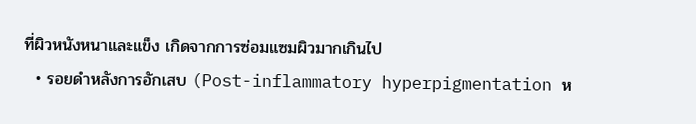ที่ผิวหนังหนาและแข็ง เกิดจากการซ่อมแซมผิวมากเกินไป
  • รอยดำหลังการอักเสบ (Post-inflammatory hyperpigmentation ห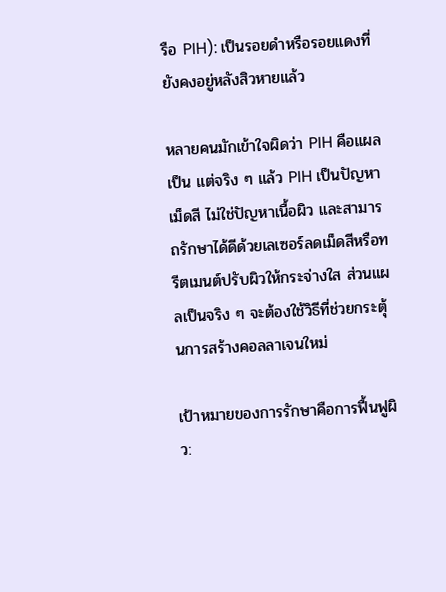รือ PIH): เป็นรอยดำหรือรอยแดงที่ยังคงอยู่หลังสิวหายแล้ว

หลายคนมักเข้าใจผิดว่า PIH คือแผลเป็น แต่จริง ๆ แล้ว PIH เป็นปัญหาเม็ดสี ไม่ใช่ปัญหาเนื้อผิว และสามารถรักษาได้ดีด้วยเลเซอร์ลดเม็ดสีหรือทรีตเมนต์ปรับผิวให้กระจ่างใส ส่วนแผลเป็นจริง ๆ จะต้องใช้วิธีที่ช่วยกระตุ้นการสร้างคอลลาเจนใหม่

เป้าหมายของการรักษาคือการฟื้นฟูผิว: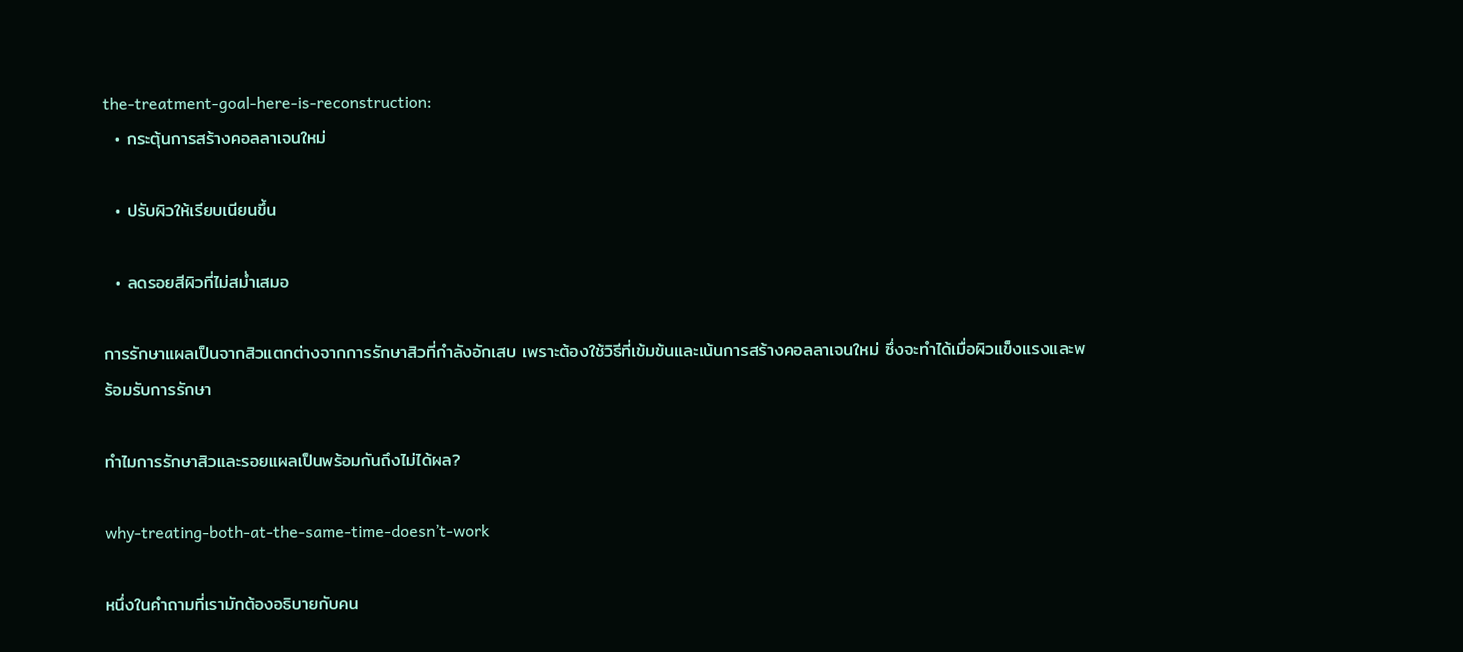the-treatment-goal-here-is-reconstruction:
  • กระตุ้นการสร้างคอลลาเจนใหม่

  • ปรับผิวให้เรียบเนียนขึ้น

  • ลดรอยสีผิวที่ไม่สม่ำเสมอ

การรักษาแผลเป็นจากสิวแตกต่างจากการรักษาสิวที่กำลังอักเสบ เพราะต้องใช้วิธีที่เข้มข้นและเน้นการสร้างคอลลาเจนใหม่ ซึ่งจะทำได้เมื่อผิวแข็งแรงและพร้อมรับการรักษา

ทำไมการรักษาสิวและรอยแผลเป็นพร้อมกันถึงไม่ได้ผล?

why-treating-both-at-the-same-time-doesn’t-work

หนึ่งในคำถามที่เรามักต้องอธิบายกับคน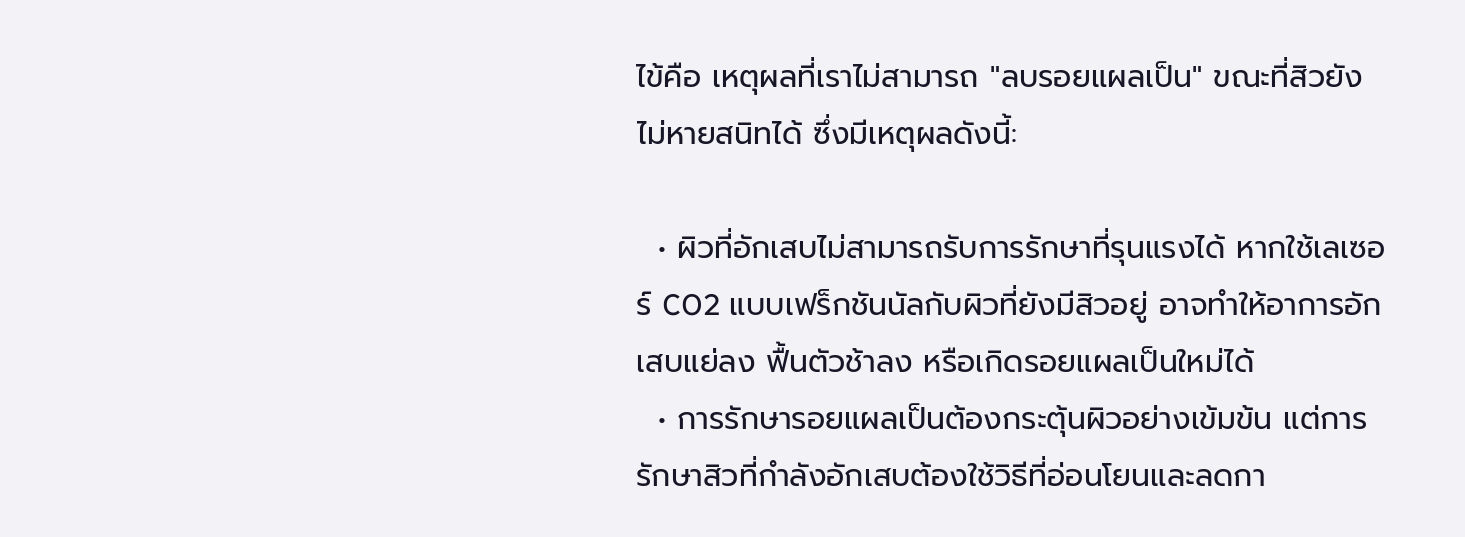ไข้คือ เหตุผลที่เราไม่สามารถ "ลบรอยแผลเป็น" ขณะที่สิวยังไม่หายสนิทได้ ซึ่งมีเหตุผลดังนี้:

  • ผิวที่อักเสบไม่สามารถรับการรักษาที่รุนแรงได้ หากใช้เลเซอร์ CO2 แบบเฟร็กชันนัลกับผิวที่ยังมีสิวอยู่ อาจทำให้อาการอักเสบแย่ลง ฟื้นตัวช้าลง หรือเกิดรอยแผลเป็นใหม่ได้
  • การรักษารอยแผลเป็นต้องกระตุ้นผิวอย่างเข้มข้น แต่การรักษาสิวที่กำลังอักเสบต้องใช้วิธีที่อ่อนโยนและลดกา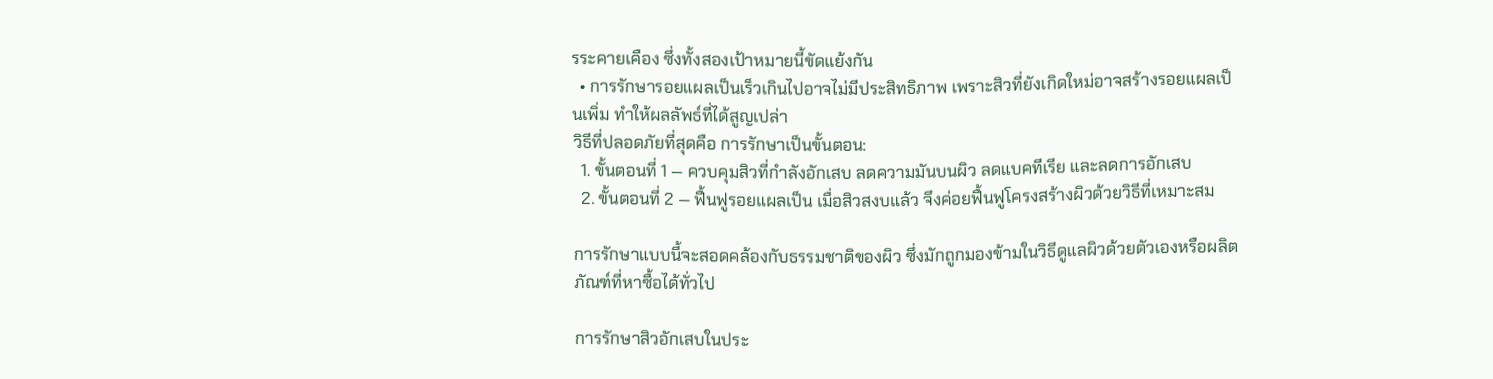รระคายเคือง ซึ่งทั้งสองเป้าหมายนี้ขัดแย้งกัน
  • การรักษารอยแผลเป็นเร็วเกินไปอาจไม่มีประสิทธิภาพ เพราะสิวที่ยังเกิดใหม่อาจสร้างรอยแผลเป็นเพิ่ม ทำให้ผลลัพธ์ที่ได้สูญเปล่า
วิธีที่ปลอดภัยที่สุดคือ การรักษาเป็นขั้นตอน:
  1. ขั้นตอนที่ 1 — ควบคุมสิวที่กำลังอักเสบ ลดความมันบนผิว ลดแบคทีเรีย และลดการอักเสบ
  2. ขั้นตอนที่ 2 — ฟื้นฟูรอยแผลเป็น เมื่อสิวสงบแล้ว จึงค่อยฟื้นฟูโครงสร้างผิวด้วยวิธีที่เหมาะสม

การรักษาแบบนี้จะสอดคล้องกับธรรมชาติของผิว ซึ่งมักถูกมองข้ามในวิธีดูแลผิวด้วยตัวเองหรือผลิตภัณฑ์ที่หาซื้อได้ทั่วไป

การรักษาสิวอักเสบในประ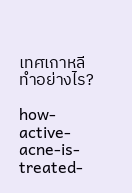เทศเกาหลีทำอย่างไร?

how-active-acne-is-treated-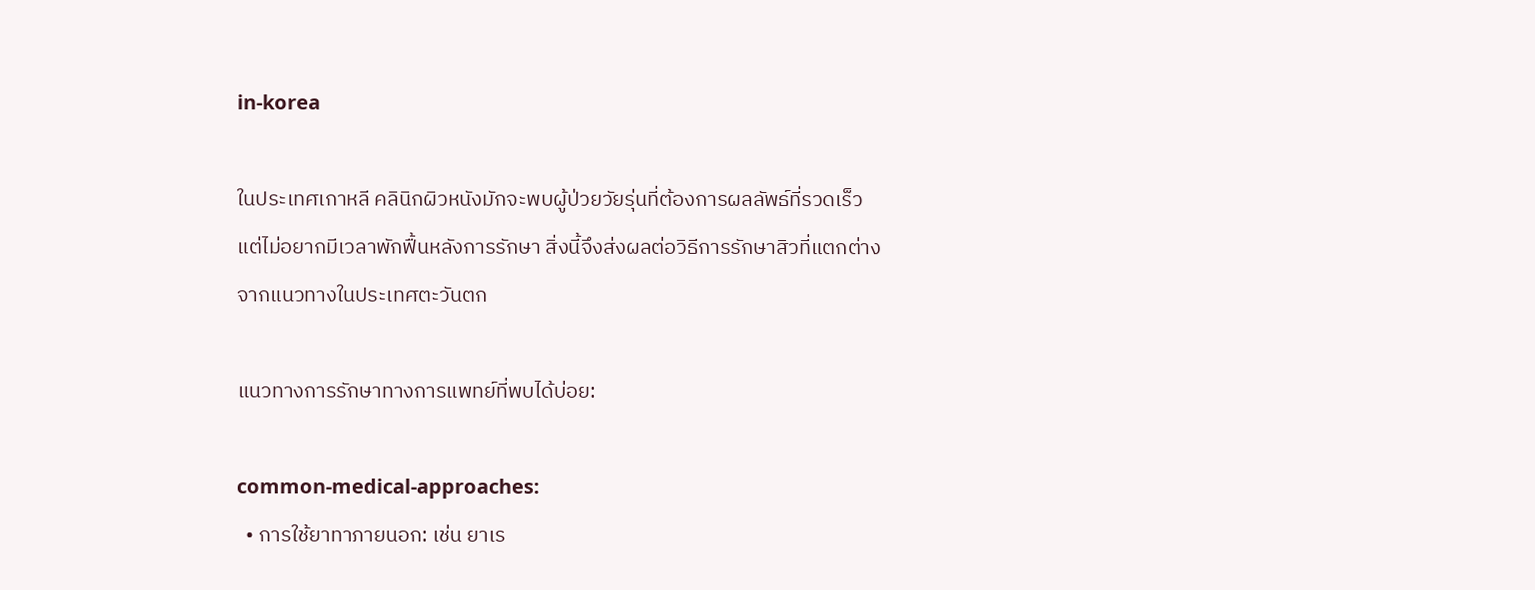in-korea

ในประเทศเกาหลี คลินิกผิวหนังมักจะพบผู้ป่วยวัยรุ่นที่ต้องการผลลัพธ์ที่รวดเร็ว แต่ไม่อยากมีเวลาพักฟื้นหลังการรักษา สิ่งนี้จึงส่งผลต่อวิธีการรักษาสิวที่แตกต่างจากแนวทางในประเทศตะวันตก

แนวทางการรักษาทางการแพทย์ที่พบได้บ่อย:

common-medical-approaches:
  • การใช้ยาทาภายนอก: เช่น ยาเร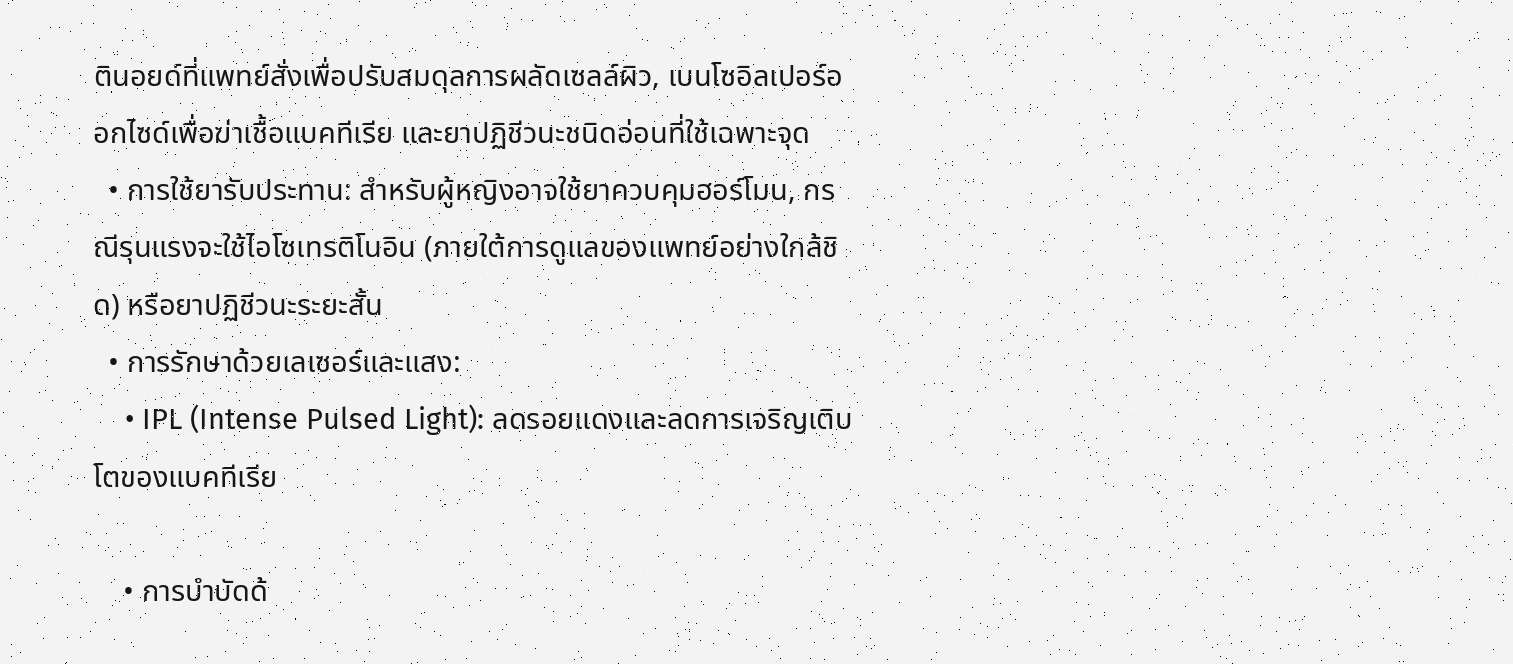ตินอยด์ที่แพทย์สั่งเพื่อปรับสมดุลการผลัดเซลล์ผิว, เบนโซอิลเปอร์ออกไซด์เพื่อฆ่าเชื้อแบคทีเรีย และยาปฏิชีวนะชนิดอ่อนที่ใช้เฉพาะจุด
  • การใช้ยารับประทาน: สำหรับผู้หญิงอาจใช้ยาควบคุมฮอร์โมน, กรณีรุนแรงจะใช้ไอโซเทรติโนอิน (ภายใต้การดูแลของแพทย์อย่างใกล้ชิด) หรือยาปฏิชีวนะระยะสั้น
  • การรักษาด้วยเลเซอร์และแสง:
    • IPL (Intense Pulsed Light): ลดรอยแดงและลดการเจริญเติบโตของแบคทีเรีย

    • การบำบัดด้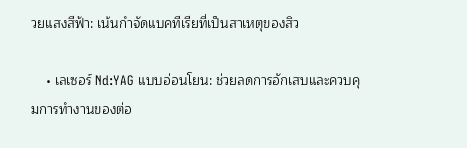วยแสงสีฟ้า: เน้นกำจัดแบคทีเรียที่เป็นสาเหตุของสิว

    • เลเซอร์ Nd:YAG แบบอ่อนโยน: ช่วยลดการอักเสบและควบคุมการทำงานของต่อ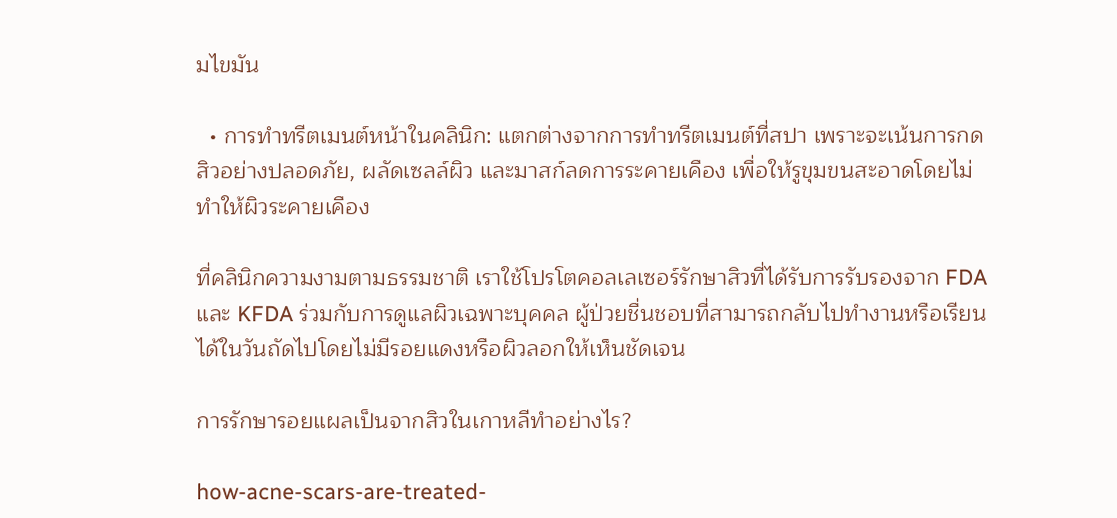มไขมัน

  • การทำทรีตเมนต์หน้าในคลินิก: แตกต่างจากการทำทรีตเมนต์ที่สปา เพราะจะเน้นการกดสิวอย่างปลอดภัย, ผลัดเซลล์ผิว และมาสก์ลดการระคายเคือง เพื่อให้รูขุมขนสะอาดโดยไม่ทำให้ผิวระคายเคือง

ที่คลินิกความงามตามธรรมชาติ เราใช้โปรโตคอลเลเซอร์รักษาสิวที่ได้รับการรับรองจาก FDA และ KFDA ร่วมกับการดูแลผิวเฉพาะบุคคล ผู้ป่วยชื่นชอบที่สามารถกลับไปทำงานหรือเรียนได้ในวันถัดไปโดยไม่มีรอยแดงหรือผิวลอกให้เห็นชัดเจน

การรักษารอยแผลเป็นจากสิวในเกาหลีทำอย่างไร?

how-acne-scars-are-treated-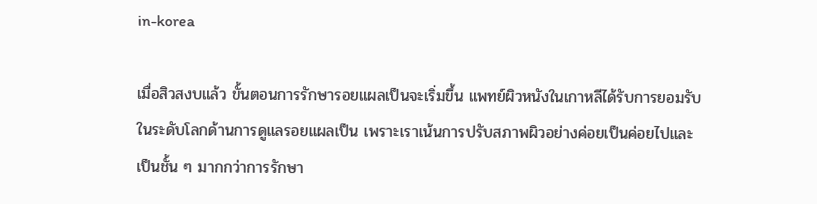in-korea

เมื่อสิวสงบแล้ว ขั้นตอนการรักษารอยแผลเป็นจะเริ่มขึ้น แพทย์ผิวหนังในเกาหลีได้รับการยอมรับในระดับโลกด้านการดูแลรอยแผลเป็น เพราะเราเน้นการปรับสภาพผิวอย่างค่อยเป็นค่อยไปและเป็นชั้น ๆ มากกว่าการรักษา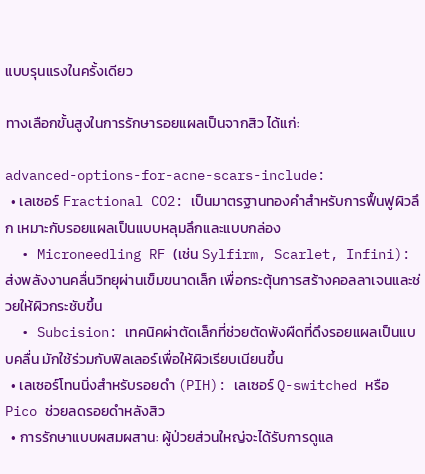แบบรุนแรงในครั้งเดียว

ทางเลือกขั้นสูงในการรักษารอยแผลเป็นจากสิว ได้แก่:

advanced-options-for-acne-scars-include:
  • เลเซอร์ Fractional CO2: เป็นมาตรฐานทองคำสำหรับการฟื้นฟูผิวลึก เหมาะกับรอยแผลเป็นแบบหลุมลึกและแบบกล่อง
  • Microneedling RF (เช่น Sylfirm, Scarlet, Infini): ส่งพลังงานคลื่นวิทยุผ่านเข็มขนาดเล็ก เพื่อกระตุ้นการสร้างคอลลาเจนและช่วยให้ผิวกระชับขึ้น
  • Subcision: เทคนิคผ่าตัดเล็กที่ช่วยตัดพังผืดที่ดึงรอยแผลเป็นแบบคลื่น มักใช้ร่วมกับฟิลเลอร์เพื่อให้ผิวเรียบเนียนขึ้น
  • เลเซอร์โทนนิ่งสำหรับรอยดำ (PIH): เลเซอร์ Q-switched หรือ Pico ช่วยลดรอยดำหลังสิว
  • การรักษาแบบผสมผสาน: ผู้ป่วยส่วนใหญ่จะได้รับการดูแล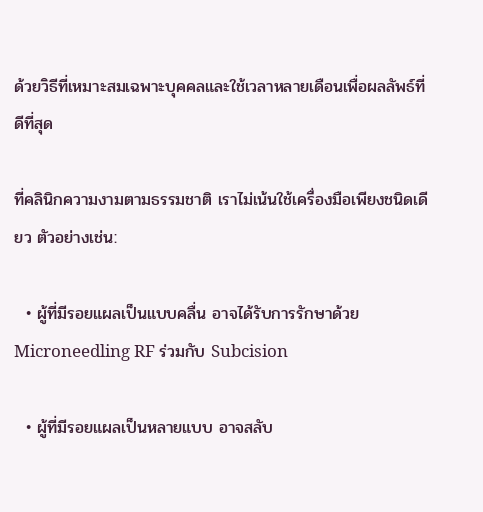ด้วยวิธีที่เหมาะสมเฉพาะบุคคลและใช้เวลาหลายเดือนเพื่อผลลัพธ์ที่ดีที่สุด

ที่คลินิกความงามตามธรรมชาติ เราไม่เน้นใช้เครื่องมือเพียงชนิดเดียว ตัวอย่างเช่น:

  • ผู้ที่มีรอยแผลเป็นแบบคลื่น อาจได้รับการรักษาด้วย Microneedling RF ร่วมกับ Subcision

  • ผู้ที่มีรอยแผลเป็นหลายแบบ อาจสลับ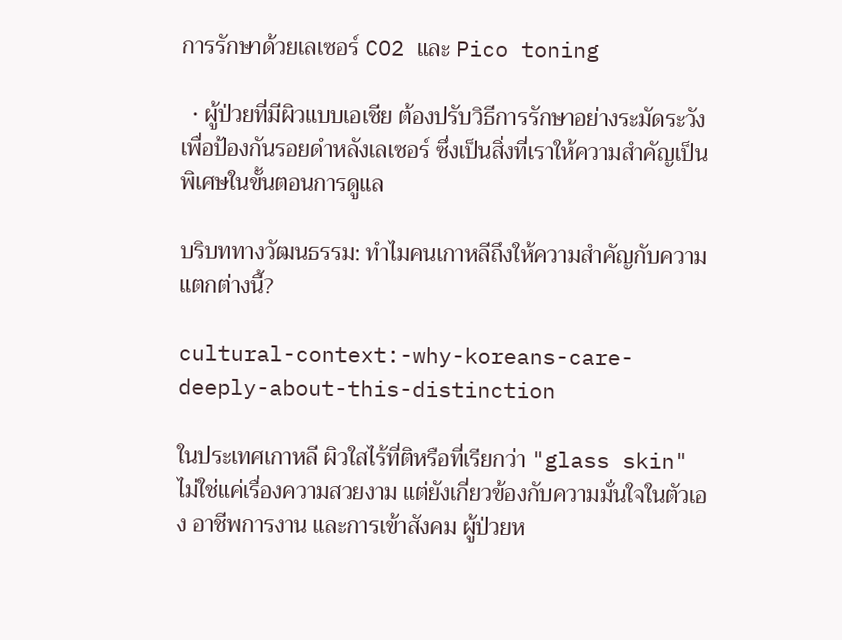การรักษาด้วยเลเซอร์ CO2 และ Pico toning

  • ผู้ป่วยที่มีผิวแบบเอเชีย ต้องปรับวิธีการรักษาอย่างระมัดระวังเพื่อป้องกันรอยดำหลังเลเซอร์ ซึ่งเป็นสิ่งที่เราให้ความสำคัญเป็นพิเศษในขั้นตอนการดูแล

บริบททางวัฒนธรรม: ทำไมคนเกาหลีถึงให้ความสำคัญกับความแตกต่างนี้?

cultural-context:-why-koreans-care-deeply-about-this-distinction

ในประเทศเกาหลี ผิวใสไร้ที่ติหรือที่เรียกว่า "glass skin" ไม่ใช่แค่เรื่องความสวยงาม แต่ยังเกี่ยวข้องกับความมั่นใจในตัวเอง อาชีพการงาน และการเข้าสังคม ผู้ป่วยห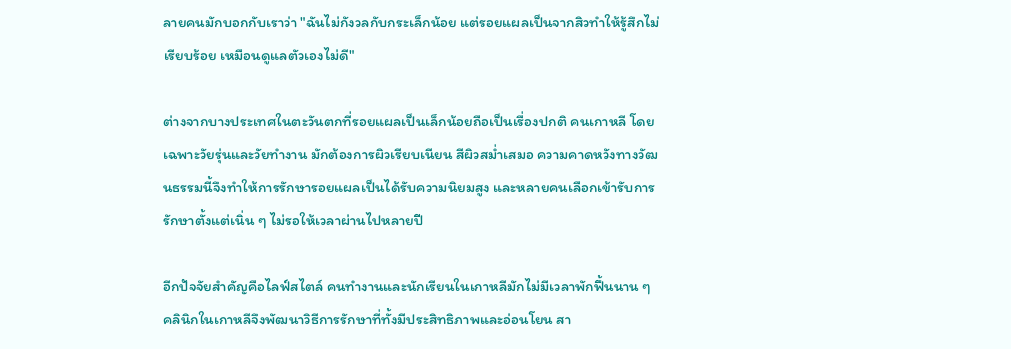ลายคนมักบอกกับเราว่า "ฉันไม่กังวลกับกระเล็กน้อย แต่รอยแผลเป็นจากสิวทำให้รู้สึกไม่เรียบร้อย เหมือนดูแลตัวเองไม่ดี"

ต่างจากบางประเทศในตะวันตกที่รอยแผลเป็นเล็กน้อยถือเป็นเรื่องปกติ คนเกาหลี โดยเฉพาะวัยรุ่นและวัยทำงาน มักต้องการผิวเรียบเนียน สีผิวสม่ำเสมอ ความคาดหวังทางวัฒนธรรมนี้จึงทำให้การรักษารอยแผลเป็นได้รับความนิยมสูง และหลายคนเลือกเข้ารับการรักษาตั้งแต่เนิ่น ๆ ไม่รอให้เวลาผ่านไปหลายปี

อีกปัจจัยสำคัญคือไลฟ์สไตล์ คนทำงานและนักเรียนในเกาหลีมักไม่มีเวลาพักฟื้นนาน ๆ คลินิกในเกาหลีจึงพัฒนาวิธีการรักษาที่ทั้งมีประสิทธิภาพและอ่อนโยน สา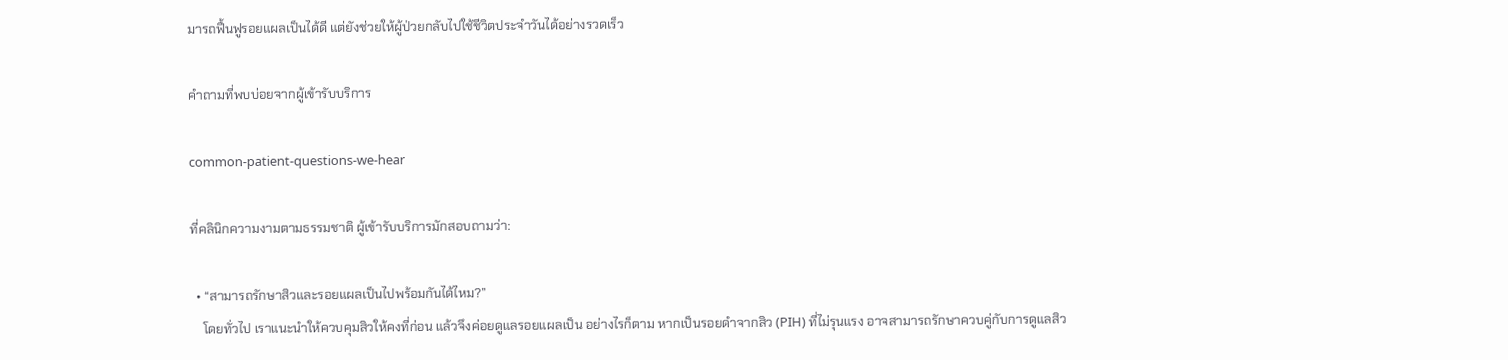มารถฟื้นฟูรอยแผลเป็นได้ดี แต่ยังช่วยให้ผู้ป่วยกลับไปใช้ชีวิตประจำวันได้อย่างรวดเร็ว

คำถามที่พบบ่อยจากผู้เข้ารับบริการ

common-patient-questions-we-hear

ที่คลินิกความงามตามธรรมชาติ ผู้เข้ารับบริการมักสอบถามว่า:

  • “สามารถรักษาสิวและรอยแผลเป็นไปพร้อมกันได้ไหม?”
    โดยทั่วไป เราแนะนำให้ควบคุมสิวให้คงที่ก่อน แล้วจึงค่อยดูแลรอยแผลเป็น อย่างไรก็ตาม หากเป็นรอยดำจากสิว (PIH) ที่ไม่รุนแรง อาจสามารถรักษาควบคู่กับการดูแลสิว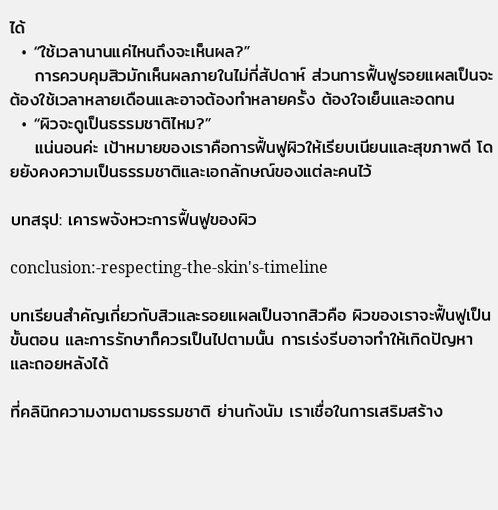ได้
  • “ใช้เวลานานแค่ไหนถึงจะเห็นผล?”
    การควบคุมสิวมักเห็นผลภายในไม่กี่สัปดาห์ ส่วนการฟื้นฟูรอยแผลเป็นจะต้องใช้เวลาหลายเดือนและอาจต้องทำหลายครั้ง ต้องใจเย็นและอดทน
  • “ผิวจะดูเป็นธรรมชาติไหม?”
    แน่นอนค่ะ เป้าหมายของเราคือการฟื้นฟูผิวให้เรียบเนียนและสุขภาพดี โดยยังคงความเป็นธรรมชาติและเอกลักษณ์ของแต่ละคนไว้

บทสรุป: เคารพจังหวะการฟื้นฟูของผิว

conclusion:-respecting-the-skin's-timeline

บทเรียนสำคัญเกี่ยวกับสิวและรอยแผลเป็นจากสิวคือ ผิวของเราจะฟื้นฟูเป็นขั้นตอน และการรักษาก็ควรเป็นไปตามนั้น การเร่งรีบอาจทำให้เกิดปัญหาและถอยหลังได้

ที่คลินิกความงามตามธรรมชาติ ย่านกังนัม เราเชื่อในการเสริมสร้าง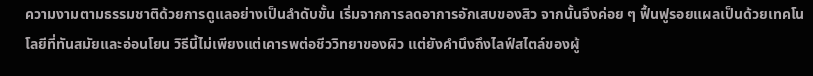ความงามตามธรรมชาติด้วยการดูแลอย่างเป็นลำดับขั้น เริ่มจากการลดอาการอักเสบของสิว จากนั้นจึงค่อย ๆ ฟื้นฟูรอยแผลเป็นด้วยเทคโนโลยีที่ทันสมัยและอ่อนโยน วิธีนี้ไม่เพียงแต่เคารพต่อชีววิทยาของผิว แต่ยังคำนึงถึงไลฟ์สไตล์ของผู้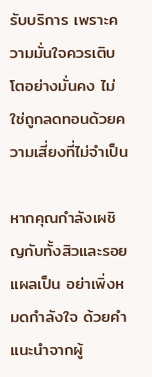รับบริการ เพราะความมั่นใจควรเติบโตอย่างมั่นคง ไม่ใช่ถูกลดทอนด้วยความเสี่ยงที่ไม่จำเป็น

หากคุณกำลังเผชิญกับทั้งสิวและรอยแผลเป็น อย่าเพิ่งหมดกำลังใจ ด้วยคำแนะนำจากผู้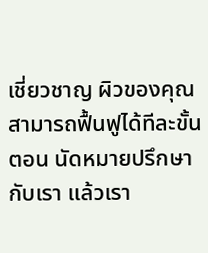เชี่ยวชาญ ผิวของคุณสามารถฟื้นฟูได้ทีละขั้นตอน นัดหมายปรึกษากับเรา แล้วเรา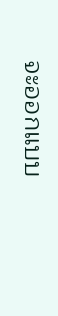จะออกแบบ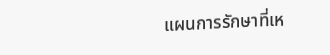แผนการรักษาที่เห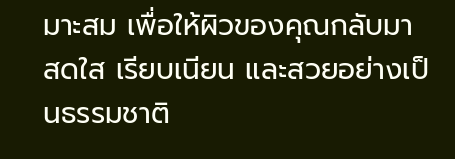มาะสม เพื่อให้ผิวของคุณกลับมาสดใส เรียบเนียน และสวยอย่างเป็นธรรมชาติ